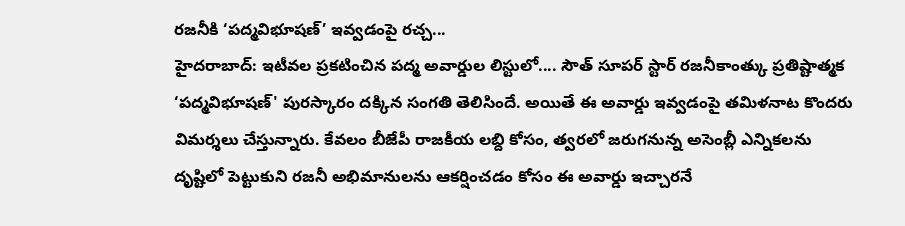రజనీకి ‘పద్మవిభూషణ్’ ఇవ్వడంపై రచ్చ...
హైదరాబాద్: ఇటీవల ప్రకటించిన పద్మ అవార్డుల లిస్టులో.... సౌత్ సూపర్ స్టార్ రజనీకాంత్కు ప్రతిష్టాత్మక ‘పద్మవిభూషణ్' పురస్కారం దక్కిన సంగతి తెలిసిందే. అయితే ఈ అవార్డు ఇవ్వడంపై తమిళనాట కొందరు విమర్శలు చేస్తున్నారు. కేవలం బీజేపీ రాజకీయ లబ్ది కోసం, త్వరలో జరుగనున్న అసెంబ్లీ ఎన్నికలను దృష్టిలో పెట్టుకుని రజనీ అభిమానులను ఆకర్షించడం కోసం ఈ అవార్డు ఇచ్చారనే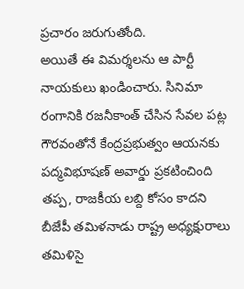ప్రచారం జరుగుతోంది.
అయితే ఈ విమర్శలను ఆ పార్టీ నాయకులు ఖండించారు. సినిమా రంగానికి రజనీకాంత్ చేసిన సేవల పట్ల గౌరవంతోనే కేంద్రప్రభుత్వం ఆయనకు పద్మవిభూషణ్ అవార్డు ప్రకటించింది తప్ప, రాజకీయ లబ్ది కోసం కాదని బీజేపీ తమిళనాడు రాష్ట్ర అధ్యక్షురాలు తమిళిసై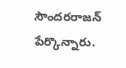సౌందరరాజన్ పేర్కొన్నారు.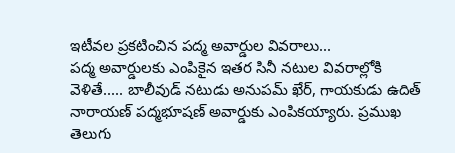ఇటీవల ప్రకటించిన పద్మ అవార్డుల వివరాలు...
పద్మ అవార్డులకు ఎంపికైన ఇతర సినీ నటుల వివరాల్లోకి వెళితే..... బాలీవుడ్ నటుడు అనుపమ్ ఖేర్, గాయకుడు ఉదిత్ నారాయణ్ పద్మభూషణ్ అవార్డుకు ఎంపికయ్యారు. ప్రముఖ తెలుగు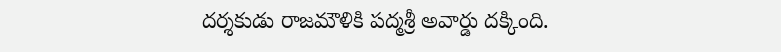దర్శకుడు రాజమౌళికి పద్మశ్రీ అవార్డు దక్కింది.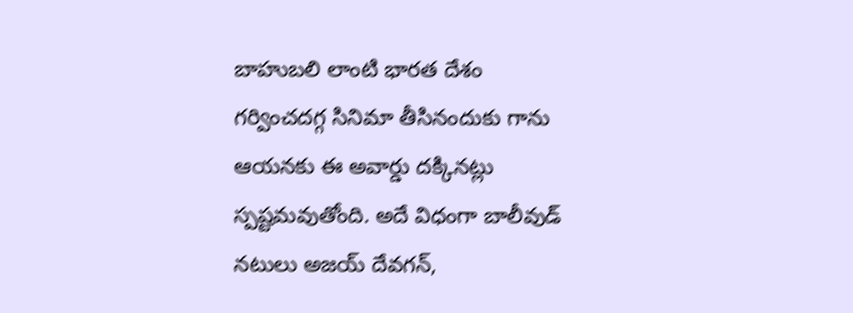బాహుబలి లాంటి భారత దేశం గర్వించదగ్గ సినిమా తీసినందుకు గాను ఆయనకు ఈ అవార్డు దక్కినట్లు స్పష్టమవుతోంది. అదే విధంగా బాలీవుడ్ నటులు అజయ్ దేవగన్,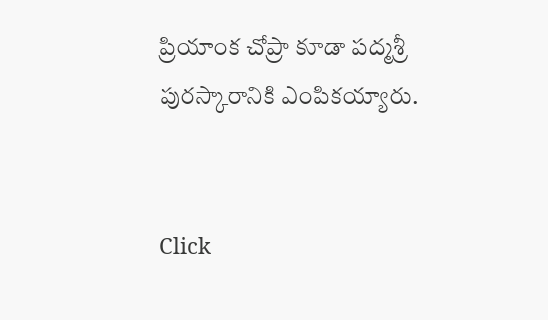ప్రియాంక చోప్రా కూడా పద్మశ్రీ పురస్కారానికి ఎంపికయ్యారు.


Click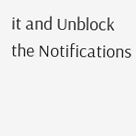it and Unblock the Notifications